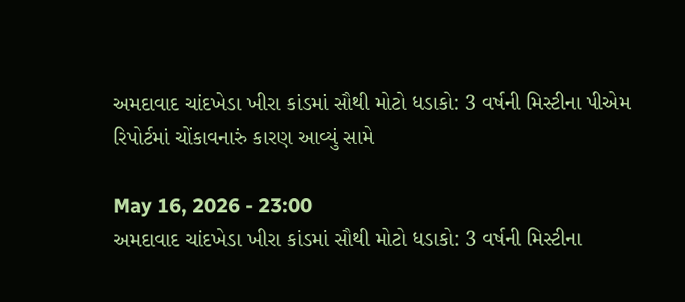અમદાવાદ ચાંદખેડા ખીરા કાંડમાં સૌથી મોટો ધડાકો: 3 વર્ષની મિસ્ટીના પીએમ રિપોર્ટમાં ચોંકાવનારું કારણ આવ્યું સામે

May 16, 2026 - 23:00
અમદાવાદ ચાંદખેડા ખીરા કાંડમાં સૌથી મોટો ધડાકો: 3 વર્ષની મિસ્ટીના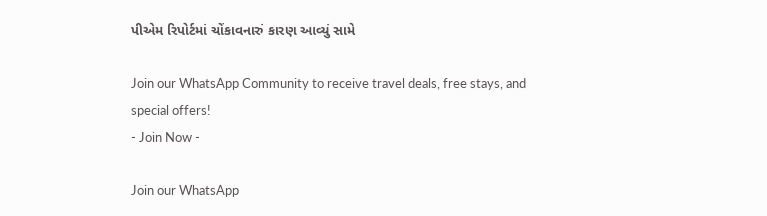પીએમ રિપોર્ટમાં ચોંકાવનારું કારણ આવ્યું સામે

Join our WhatsApp Community to receive travel deals, free stays, and special offers!
- Join Now -

Join our WhatsApp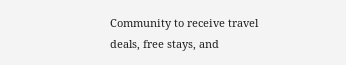Community to receive travel deals, free stays, and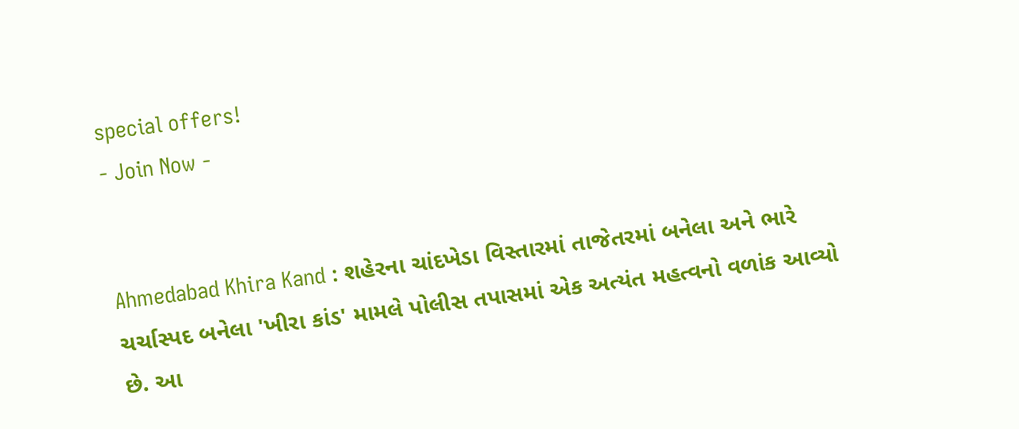special offers!
- Join Now -


Ahmedabad Khira Kand : શહેરના ચાંદખેડા વિસ્તારમાં તાજેતરમાં બનેલા અને ભારે ચર્ચાસ્પદ બનેલા 'ખીરા કાંડ' મામલે પોલીસ તપાસમાં એક અત્યંત મહત્વનો વળાંક આવ્યો છે. આ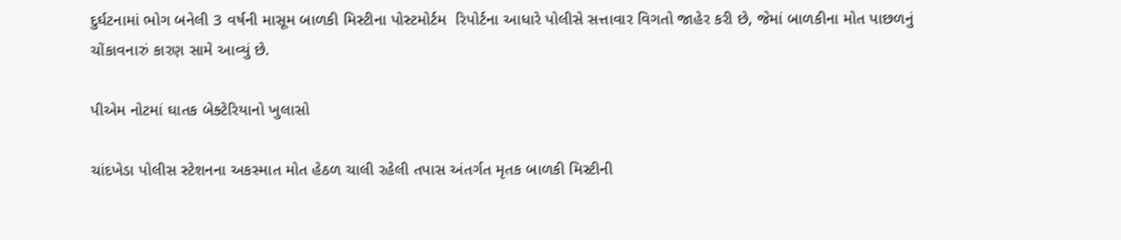દુર્ઘટનામાં ભોગ બનેલી 3 વર્ષની માસૂમ બાળકી મિસ્ટીના પોસ્ટમોર્ટમ  રિપોર્ટના આધારે પોલીસે સત્તાવાર વિગતો જાહેર કરી છે, જેમાં બાળકીના મોત પાછળનું ચોંકાવનારું કારણ સામે આવ્યું છે.

પીએમ નોટમાં ઘાતક બેક્ટેરિયાનો ખુલાસો

ચાંદખેડા પોલીસ સ્ટેશનના અકસ્માત મોત હેઠળ ચાલી રહેલી તપાસ અંતર્ગત મૃતક બાળકી મિસ્ટીની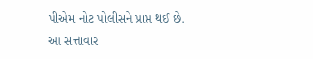પીએમ નોટ પોલીસને પ્રાપ્ત થઈ છે. આ સત્તાવાર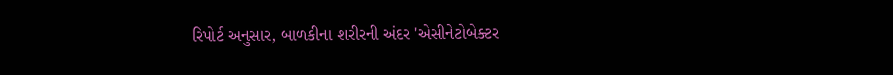રિપોર્ટ અનુસાર, બાળકીના શરીરની અંદર 'એસીનેટોબેક્ટર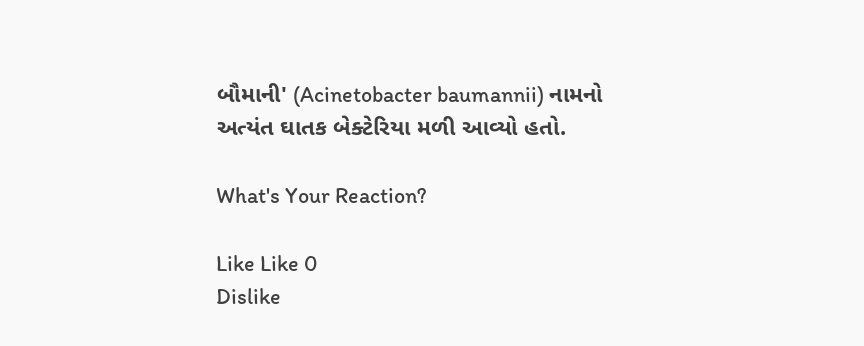બૌમાની' (Acinetobacter baumannii) નામનો અત્યંત ઘાતક બેક્ટેરિયા મળી આવ્યો હતો.

What's Your Reaction?

Like Like 0
Dislike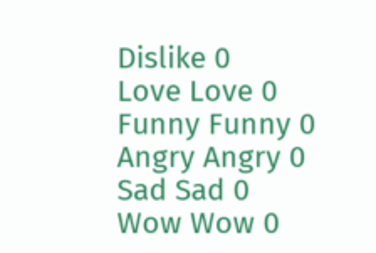Dislike 0
Love Love 0
Funny Funny 0
Angry Angry 0
Sad Sad 0
Wow Wow 0